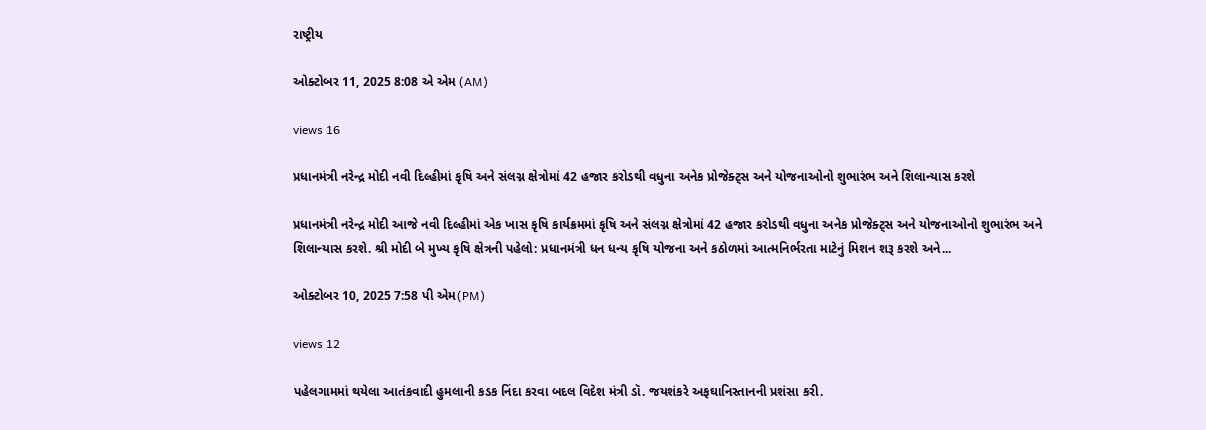રાષ્ટ્રીય

ઓક્ટોબર 11, 2025 8:08 એ એમ (AM)

views 16

પ્રધાનમંત્રી નરેન્દ્ર મોદી નવી દિલ્હીમાં કૃષિ અને સંલગ્ન ક્ષેત્રોમાં 42 હજાર કરોડથી વધુના અનેક પ્રોજેક્ટ્સ અને યોજનાઓનો શુભારંભ અને શિલાન્યાસ કરશે

પ્રધાનમંત્રી નરેન્દ્ર મોદી આજે નવી દિલ્હીમાં એક ખાસ કૃષિ કાર્યક્રમમાં કૃષિ અને સંલગ્ન ક્ષેત્રોમાં 42 હજાર કરોડથી વધુના અનેક પ્રોજેક્ટ્સ અને યોજનાઓનો શુભારંભ અને શિલાન્યાસ કરશે. શ્રી મોદી બે મુખ્ય કૃષિ ક્ષેત્રની પહેલો: પ્રધાનમંત્રી ધન ધન્ય કૃષિ યોજના અને કઠોળમાં આત્મનિર્ભરતા માટેનું મિશન શરૂ કરશે અને...

ઓક્ટોબર 10, 2025 7:58 પી એમ(PM)

views 12

પહેલગામમાં થયેલા આતંકવાદી હુમલાની કડક નિંદા કરવા બદલ વિદેશ મંત્રી ડૉ. જયશંકરે અફઘાનિસ્તાનની પ્રશંસા કરી.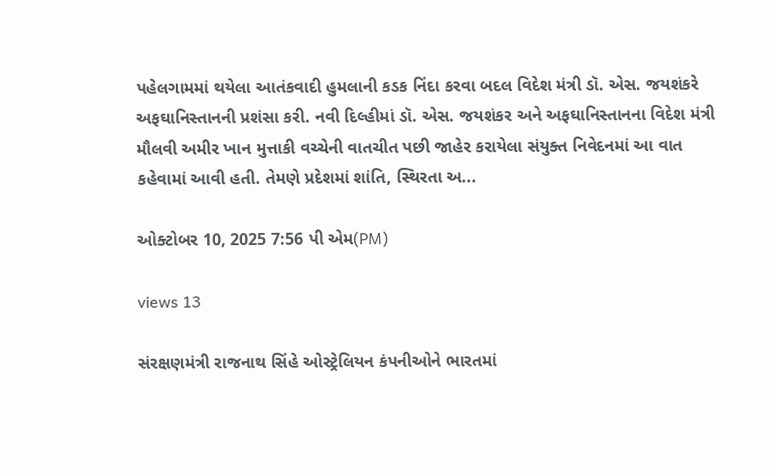પહેલગામમાં થયેલા આતંકવાદી હુમલાની કડક નિંદા કરવા બદલ વિદેશ મંત્રી ડૉ. એસ. જયશંકરે અફઘાનિસ્તાનની પ્રશંસા કરી. નવી દિલ્હીમાં ડૉ. એસ. જયશંકર અને અફઘાનિસ્તાનના વિદેશ મંત્રી મૌલવી અમીર ખાન મુત્તાકી વચ્ચેની વાતચીત પછી જાહેર કરાયેલા સંયુક્ત નિવેદનમાં આ વાત કહેવામાં આવી હતી. તેમણે પ્રદેશમાં શાંતિ, સ્થિરતા અ...

ઓક્ટોબર 10, 2025 7:56 પી એમ(PM)

views 13

સંરક્ષણમંત્રી રાજનાથ સિંહે ઓસ્ટ્રેલિયન કંપનીઓને ભારતમાં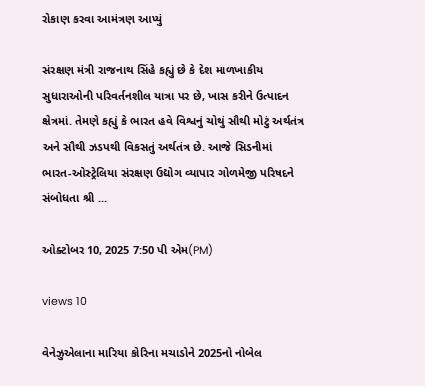રોકાણ કરવા આમંત્રણ આપ્યું

સંરક્ષણ મંત્રી રાજનાથ સિંહે કહ્યું છે કે દેશ માળખાકીય સુધારાઓની પરિવર્તનશીલ યાત્રા પર છે, ખાસ કરીને ઉત્પાદન ક્ષેત્રમાં. તેમણે કહ્યું કે ભારત હવે વિશ્વનું ચોથું સૌથી મોટું અર્થતંત્ર અને સૌથી ઝડપથી વિકસતું અર્થતંત્ર છે. આજે સિડનીમાં ભારત-ઓસ્ટ્રેલિયા સંરક્ષણ ઉદ્યોગ વ્યાપાર ગોળમેજી પરિષદને સંબોધતા શ્રી ...

ઓક્ટોબર 10, 2025 7:50 પી એમ(PM)

views 10

વેનેઝુએલાના મારિયા કોરિના મચાડોને 2025નો નોબેલ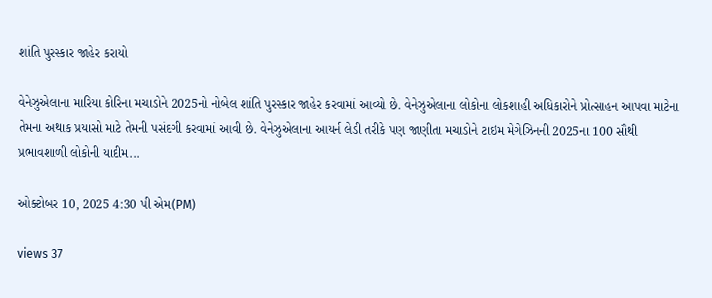શાંતિ પુરસ્કાર જાહેર કરાયો

વેનેઝુએલાના મારિયા કોરિના મચાડોને 2025નો નોબેલ શાંતિ પુરસ્કાર જાહેર કરવામાં આવ્યો છે. વેનેઝુએલાના લોકોના લોકશાહી અધિકારોને પ્રોત્સાહન આપવા માટેના તેમના અથાક પ્રયાસો માટે તેમની પસંદગી કરવામાં આવી છે. વેનેઝુએલાના આયર્ન લેડી તરીકે પણ જાણીતા મચાડોને ટાઇમ મેગેઝિનની 2025ના 100 સૌથી પ્રભાવશાળી લોકોની યાદીમ...

ઓક્ટોબર 10, 2025 4:30 પી એમ(PM)

views 37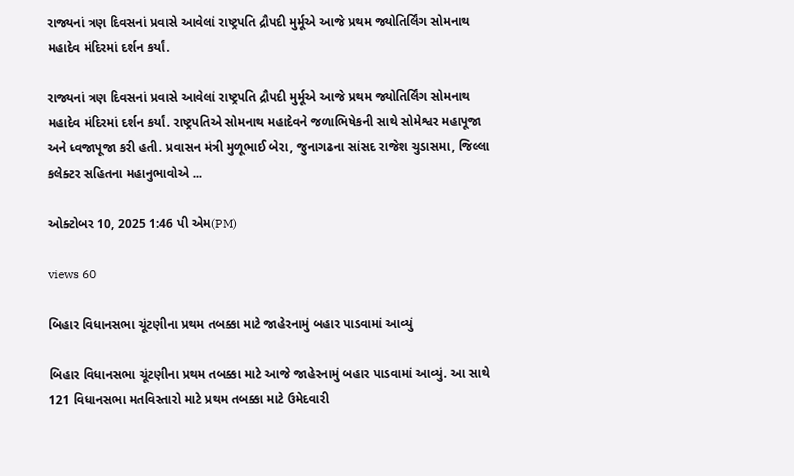રાજ્યનાં ત્રણ દિવસનાં પ્રવાસે આવેલાં રાષ્ટ્રપતિ દ્રૌપદી મુર્મૂએ આજે પ્રથમ જ્યોતિર્લિંગ સોમનાથ મહાદેવ મંદિરમાં દર્શન કર્યાં.

રાજ્યનાં ત્રણ દિવસનાં પ્રવાસે આવેલાં રાષ્ટ્રપતિ દ્રૌપદી મુર્મૂએ આજે પ્રથમ જ્યોતિર્લિંગ સોમનાથ મહાદેવ મંદિરમાં દર્શન કર્યાં. રાષ્ટ્રપતિએ સોમનાથ મહાદેવને જળાભિષેકની સાથે સોમેશ્વર મહાપૂજા અને ધ્વજાપૂજા કરી હતી. પ્રવાસન મંત્રી મુળૂભાઈ બેરા, જુનાગઢના સાંસદ રાજેશ ચુડાસમા, જિલ્લા કલેક્ટર સહિતના મહાનુભાવોએ ...

ઓક્ટોબર 10, 2025 1:46 પી એમ(PM)

views 60

બિહાર વિધાનસભા ચૂંટણીના પ્રથમ તબક્કા માટે જાહેરનામું બહાર પાડવામાં આવ્યું

બિહાર વિધાનસભા ચૂંટણીના પ્રથમ તબક્કા માટે આજે જાહેરનામું બહાર પાડવામાં આવ્યું. આ સાથે 121 વિધાનસભા મતવિસ્તારો માટે પ્રથમ તબક્કા માટે ઉમેદવારી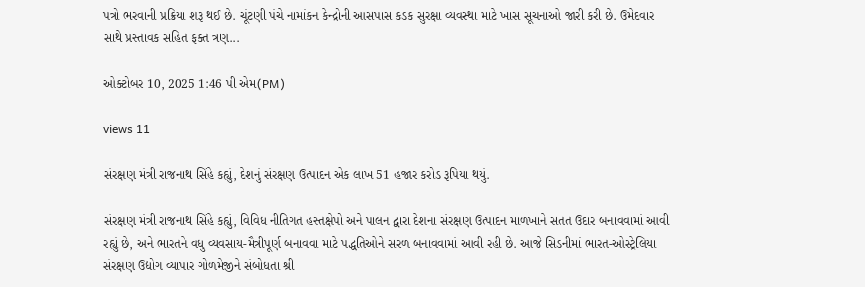પત્રો ભરવાની પ્રક્રિયા શરૂ થઈ છે. ચૂંટણી પંચે નામાંકન કેન્દ્રોની આસપાસ કડક સુરક્ષા વ્યવસ્થા માટે ખાસ સૂચનાઓ જારી કરી છે. ઉમેદવાર સાથે પ્રસ્તાવક સહિત ફક્ત ત્રણ...

ઓક્ટોબર 10, 2025 1:46 પી એમ(PM)

views 11

સંરક્ષણ મંત્રી રાજનાથ સિંહે કહ્યું, દેશનું સંરક્ષણ ઉત્પાદન એક લાખ 51 હજાર કરોડ રૂપિયા થયું.

સંરક્ષણ મંત્રી રાજનાથ સિંહે કહ્યું, વિવિધ નીતિગત હસ્તક્ષેપો અને પાલન દ્વારા દેશના સંરક્ષણ ઉત્પાદન માળખાને સતત ઉદાર બનાવવામાં આવી રહ્યું છે, અને ભારતને વધુ વ્યવસાય-મૈત્રીપૂર્ણ બનાવવા માટે પદ્ધતિઓને સરળ બનાવવામાં આવી રહી છે. આજે સિડનીમાં ભારત-ઓસ્ટ્રેલિયા સંરક્ષણ ઉદ્યોગ વ્યાપાર ગોળમેજીને સંબોધતા શ્રી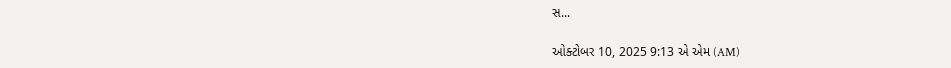સ...

ઓક્ટોબર 10, 2025 9:13 એ એમ (AM)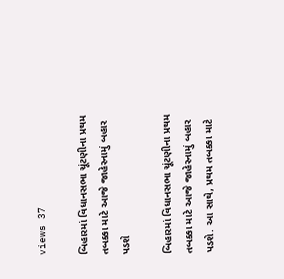views 37

બિહારમાં વિધાનસભા ચૂંટણીના પ્રથમ તબક્કા માટે આજે જાહેરનામું બહાર પડશે

બિહારમાં વિધાનસભા ચૂંટણીના પ્રથમ તબક્કા માટે આજે જાહેરનામું બહાર પડશે. આ સાથે, પ્રથમ તબક્કા માટે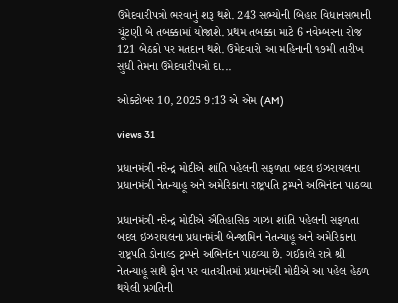ઉમેદવારીપત્રો ભરવાનું શરૂ થશે. 243 સભ્યોની બિહાર વિધાનસભાની ચૂંટણી બે તબક્કામાં યોજાશે. પ્રથમ તબક્કા માટે 6 નવેમ્બરના રોજ 121 બેઠકો પર મતદાન થશે. ઉમેદવારો આ મહિનાની ૧૭મી તારીખ સુધી તેમના ઉમેદવારીપત્રો દા...

ઓક્ટોબર 10, 2025 9:13 એ એમ (AM)

views 31

પ્રધાનમંત્રી નરેન્દ્ર મોદીએ શાંતિ પહેલની સફળતા બદલ ઇઝરાયલના પ્રધાનમંત્રી નેતન્યાહૂ અને અમેરિકાના રાષ્ટ્રપતિ ટ્રમ્પને અભિનંદન પાઠવ્યા

પ્રધાનમંત્રી નરેન્દ્ર મોદીએ ઐતિહાસિક ગાઝા શાંતિ પહેલની સફળતા બદલ ઇઝરાયલના પ્રધાનમંત્રી બેન્જામિન નેતન્યાહૂ અને અમેરિકાના રાષ્ટ્રપતિ ડોનાલ્ડ ટ્રમ્પને અભિનંદન પાઠવ્યા છે. ગઈકાલે રાત્રે શ્રી નેતન્યાહૂ સાથે ફોન પર વાતચીતમાં પ્રધાનમંત્રી મોદીએ આ પહેલ હેઠળ થયેલી પ્રગતિની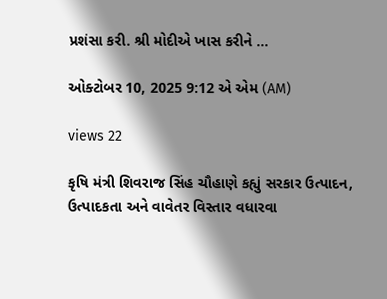પ્રશંસા કરી. શ્રી મોદીએ ખાસ કરીને ...

ઓક્ટોબર 10, 2025 9:12 એ એમ (AM)

views 22

કૃષિ મંત્રી શિવરાજ સિંહ ચૌહાણે કહ્યું સરકાર ઉત્પાદન, ઉત્પાદકતા અને વાવેતર વિસ્તાર વધારવા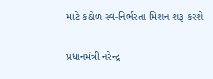માટે કઠોળ સ્વ-નિર્ભરતા મિશન શરૂ કરશે

પ્રધાનમંત્રી નરેન્દ્ર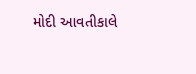મોદી આવતીકાલે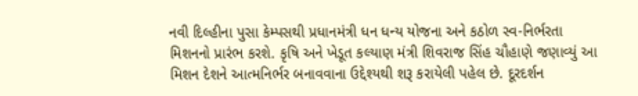નવી દિલ્હીના પુસા કેમ્પસથી પ્રધાનમંત્રી ધન ધન્ય યોજના અને કઠોળ સ્વ-નિર્ભરતા મિશનનો પ્રારંભ કરશે. કૃષિ અને ખેડૂત કલ્યાણ મંત્રી શિવરાજ સિંહ ચૌહાણે જણાવ્યું આ મિશન દેશને આત્મનિર્ભર બનાવવાના ઉદ્દેશ્યથી શરૂ કરાયેલી પહેલ છે. દૂરદર્શન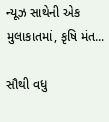ન્યૂઝ સાથેની એક મુલાકાતમાં, કૃષિ મંત...

સૌથી વધુ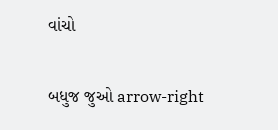વાંચો

બધુજ જુઓ arrow-right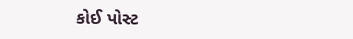કોઈ પોસ્ટ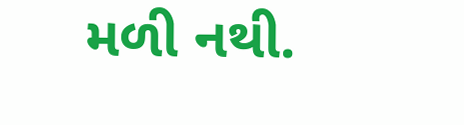મળી નથી.